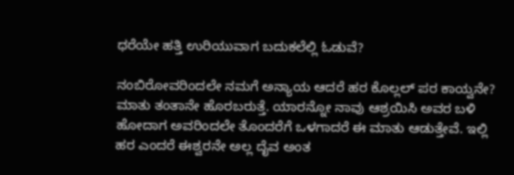ಧರೆಯೇ ಹತ್ತಿ ಉರಿಯುವಾಗ ಬದುಕಲೆಲ್ಲಿ ಓಡುವೆ?

ನಂಬಿರೋವರಿಂದಲೇ ನಮಗೆ ಅನ್ಯಾಯ ಆದರೆ ಹರ ಕೊಲ್ಲಲ್ ಪರ ಕಾಯ್ವನೇ? ಮಾತು ತಂತಾನೇ ಹೊರಬರುತ್ತೆ. ಯಾರನ್ನೋ ನಾವು ಆಶ್ರಯಿಸಿ ಅವರ ಬಳಿ ಹೋದಾಗ ಅವರಿಂದಲೇ ತೊಂದರೆಗೆ ಒಳಗಾದರೆ ಈ ಮಾತು ಆಡುತ್ತೇವೆ. ಇಲ್ಲಿ ಹರ ಎಂದರೆ ಈಶ್ವರನೇ ಅಲ್ಲ ದೈವ ಅಂತ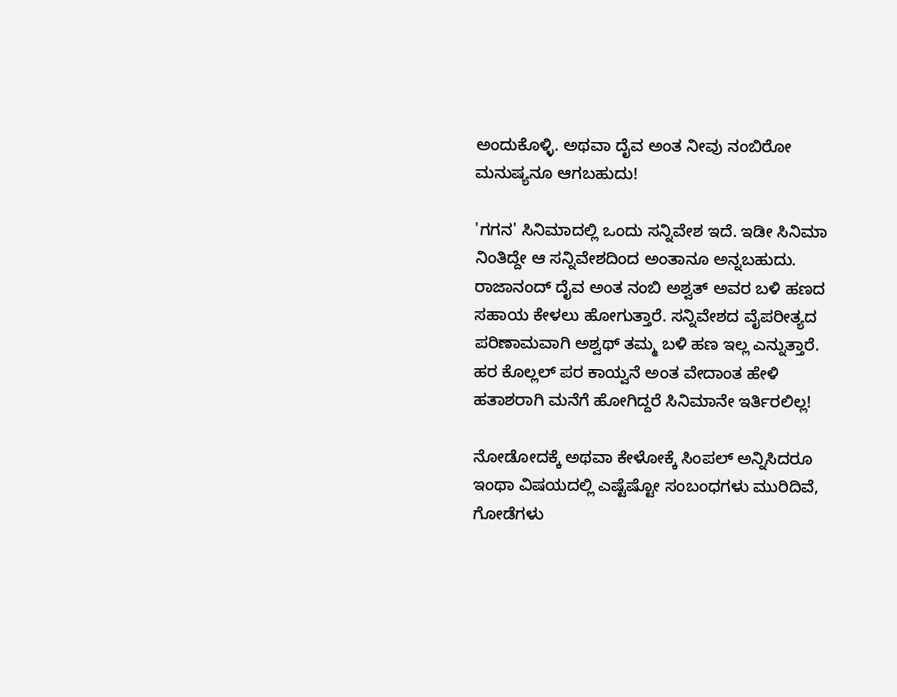ಅಂದುಕೊಳ್ಳಿ. ಅಥವಾ ದೈವ ಅಂತ ನೀವು ನಂಬಿರೋ ಮನುಷ್ಯನೂ ಆಗಬಹುದು!

'ಗಗನ' ಸಿನಿಮಾದಲ್ಲಿ ಒಂದು ಸನ್ನಿವೇಶ ಇದೆ. ಇಡೀ ಸಿನಿಮಾ ನಿಂತಿದ್ದೇ ಆ ಸನ್ನಿವೇಶದಿಂದ ಅಂತಾನೂ ಅನ್ನಬಹುದು. ರಾಜಾನಂದ್ ದೈವ ಅಂತ ನಂಬಿ ಅಶ್ವತ್ ಅವರ ಬಳಿ ಹಣದ ಸಹಾಯ ಕೇಳಲು ಹೋಗುತ್ತಾರೆ. ಸನ್ನಿವೇಶದ ವೈಪರೀತ್ಯದ ಪರಿಣಾಮವಾಗಿ ಅಶ್ವಥ್ ತಮ್ಮ ಬಳಿ ಹಣ ಇಲ್ಲ ಎನ್ನುತ್ತಾರೆ. ಹರ ಕೊಲ್ಲಲ್ ಪರ ಕಾಯ್ವನೆ ಅಂತ ವೇದಾಂತ ಹೇಳಿ ಹತಾಶರಾಗಿ ಮನೆಗೆ ಹೋಗಿದ್ದರೆ ಸಿನಿಮಾನೇ ಇರ್ತಿರಲಿಲ್ಲ!

ನೋಡೋದಕ್ಕೆ ಅಥವಾ ಕೇಳೋಕ್ಕೆ ಸಿಂಪಲ್ ಅನ್ನಿಸಿದರೂ ಇಂಥಾ ವಿಷಯದಲ್ಲಿ ಎಷ್ಟೆಷ್ಟೋ ಸಂಬಂಧಗಳು ಮುರಿದಿವೆ, ಗೋಡೆಗಳು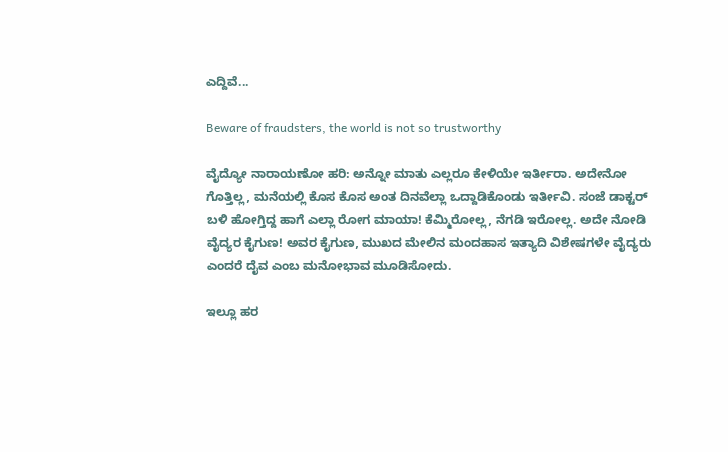ಎದ್ದಿವೆ...

Beware of fraudsters, the world is not so trustworthy

ವೈದ್ಯೋ ನಾರಾಯಣೋ ಹರಿ: ಅನ್ನೋ ಮಾತು ಎಲ್ಲರೂ ಕೇಳಿಯೇ ಇರ್ತೀರಾ. ಅದೇನೋ ಗೊತ್ತಿಲ್ಲ, ಮನೆಯಲ್ಲಿ ಕೊಸ ಕೊಸ ಅಂತ ದಿನವೆಲ್ಲಾ ಒದ್ದಾಡಿಕೊಂಡು ಇರ್ತೀವಿ. ಸಂಜೆ ಡಾಕ್ಟರ್ ಬಳಿ ಹೋಗ್ತಿದ್ದ ಹಾಗೆ ಎಲ್ಲಾ ರೋಗ ಮಾಯಾ! ಕೆಮ್ಮಿರೋಲ್ಲ, ನೆಗಡಿ ಇರೋಲ್ಲ. ಅದೇ ನೋಡಿ ವೈದ್ಯರ ಕೈಗುಣ! ಅವರ ಕೈಗುಣ, ಮುಖದ ಮೇಲಿನ ಮಂದಹಾಸ ಇತ್ಯಾದಿ ವಿಶೇಷಗಳೇ ವೈದ್ಯರು ಎಂದರೆ ದೈವ ಎಂಬ ಮನೋಭಾವ ಮೂಡಿಸೋದು.

ಇಲ್ಲೂ ಹರ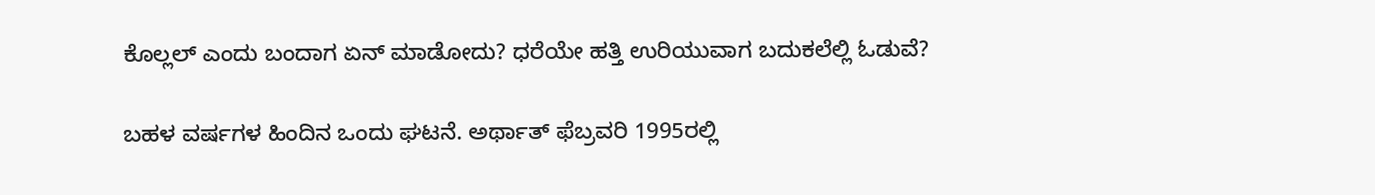ಕೊಲ್ಲಲ್ ಎಂದು ಬಂದಾಗ ಏನ್ ಮಾಡೋದು? ಧರೆಯೇ ಹತ್ತಿ ಉರಿಯುವಾಗ ಬದುಕಲೆಲ್ಲಿ ಓಡುವೆ?

ಬಹಳ ವರ್ಷಗಳ ಹಿಂದಿನ ಒಂದು ಘಟನೆ. ಅರ್ಥಾತ್ ಫೆಬ್ರವರಿ 1995ರಲ್ಲಿ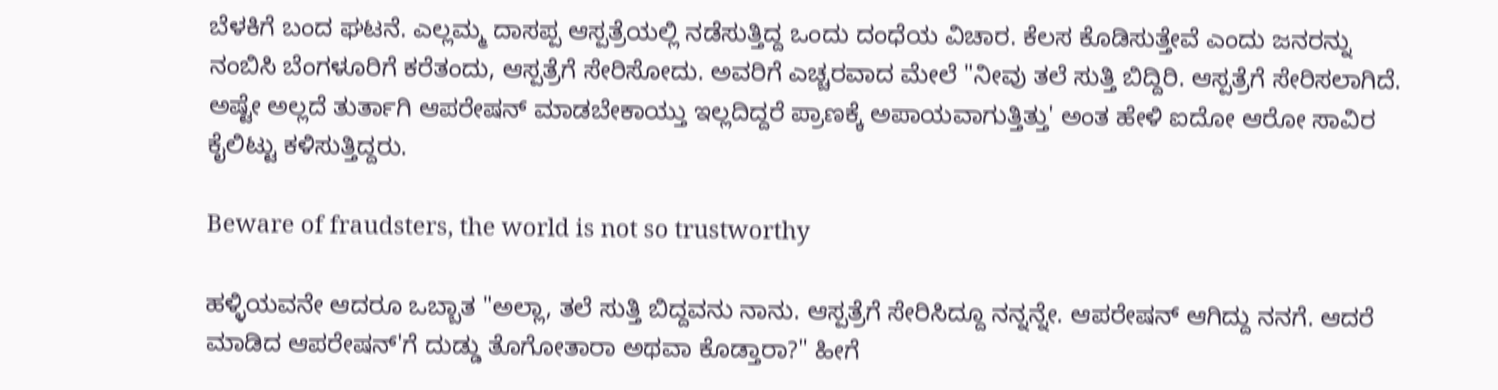ಬೆಳಕಿಗೆ ಬಂದ ಘಟನೆ. ಎಲ್ಲಮ್ಮ ದಾಸಪ್ಪ ಆಸ್ಪತ್ರೆಯಲ್ಲಿ ನಡೆಸುತ್ತಿದ್ದ ಒಂದು ದಂಧೆಯ ವಿಚಾರ. ಕೆಲಸ ಕೊಡಿಸುತ್ತೇವೆ ಎಂದು ಜನರನ್ನು ನಂಬಿಸಿ ಬೆಂಗಳೂರಿಗೆ ಕರೆತಂದು, ಆಸ್ಪತ್ರೆಗೆ ಸೇರಿಸೋದು. ಅವರಿಗೆ ಎಚ್ಚರವಾದ ಮೇಲೆ "ನೀವು ತಲೆ ಸುತ್ತಿ ಬಿದ್ದಿರಿ. ಆಸ್ಪತ್ರೆಗೆ ಸೇರಿಸಲಾಗಿದೆ. ಅಷ್ಟೇ ಅಲ್ಲದೆ ತುರ್ತಾಗಿ ಆಪರೇಷನ್ ಮಾಡಬೇಕಾಯ್ತು ಇಲ್ಲದಿದ್ದರೆ ಪ್ರಾಣಕ್ಕೆ ಅಪಾಯವಾಗುತ್ತಿತ್ತು' ಅಂತ ಹೇಳಿ ಐದೋ ಆರೋ ಸಾವಿರ ಕೈಲಿಟ್ಟು ಕಳಿಸುತ್ತಿದ್ದರು.

Beware of fraudsters, the world is not so trustworthy

ಹಳ್ಳಿಯವನೇ ಆದರೂ ಒಬ್ಬಾತ "ಅಲ್ಲಾ, ತಲೆ ಸುತ್ತಿ ಬಿದ್ದವನು ನಾನು. ಆಸ್ಪತ್ರೆಗೆ ಸೇರಿಸಿದ್ದೂ ನನ್ನನ್ನೇ. ಆಪರೇಷನ್ ಆಗಿದ್ದು ನನಗೆ. ಆದರೆ ಮಾಡಿದ ಆಪರೇಷನ್'ಗೆ ದುಡ್ಡು ತೊಗೋತಾರಾ ಅಥವಾ ಕೊಡ್ತಾರಾ?" ಹೀಗೆ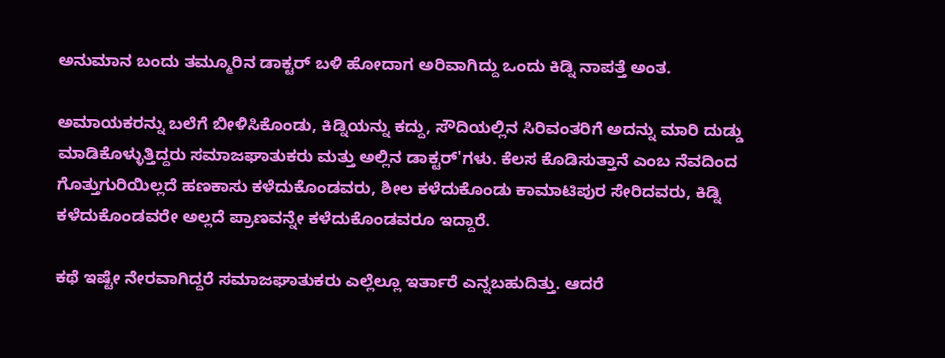ಅನುಮಾನ ಬಂದು ತಮ್ಮೂರಿನ ಡಾಕ್ಟರ್ ಬಳಿ ಹೋದಾಗ ಅರಿವಾಗಿದ್ದು ಒಂದು ಕಿಡ್ನಿ ನಾಪತ್ತೆ ಅಂತ.

ಅಮಾಯಕರನ್ನು ಬಲೆಗೆ ಬೀಳಿಸಿಕೊಂಡು, ಕಿಡ್ನಿಯನ್ನು ಕದ್ದು, ಸೌದಿಯಲ್ಲಿನ ಸಿರಿವಂತರಿಗೆ ಅದನ್ನು ಮಾರಿ ದುಡ್ಡು ಮಾಡಿಕೊಳ್ಳುತ್ತಿದ್ದರು ಸಮಾಜಘಾತುಕರು ಮತ್ತು ಅಲ್ಲಿನ ಡಾಕ್ಟರ್'ಗಳು. ಕೆಲಸ ಕೊಡಿಸುತ್ತಾನೆ ಎಂಬ ನೆವದಿಂದ ಗೊತ್ತುಗುರಿಯಿಲ್ಲದೆ ಹಣಕಾಸು ಕಳೆದುಕೊಂಡವರು, ಶೀಲ ಕಳೆದುಕೊಂಡು ಕಾಮಾಟಿಪುರ ಸೇರಿದವರು, ಕಿಡ್ನಿ ಕಳೆದುಕೊಂಡವರೇ ಅಲ್ಲದೆ ಪ್ರಾಣವನ್ನೇ ಕಳೆದುಕೊಂಡವರೂ ಇದ್ದಾರೆ.

ಕಥೆ ಇಷ್ಟೇ ನೇರವಾಗಿದ್ದರೆ ಸಮಾಜಘಾತುಕರು ಎಲ್ಲೆಲ್ಲೂ ಇರ್ತಾರೆ ಎನ್ನಬಹುದಿತ್ತು. ಆದರೆ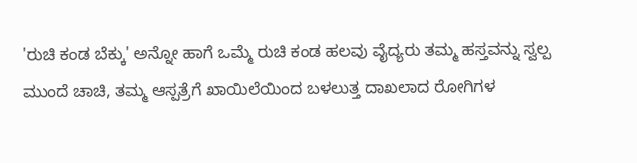'ರುಚಿ ಕಂಡ ಬೆಕ್ಕು' ಅನ್ನೋ ಹಾಗೆ ಒಮ್ಮೆ ರುಚಿ ಕಂಡ ಹಲವು ವೈದ್ಯರು ತಮ್ಮ ಹಸ್ತವನ್ನು ಸ್ವಲ್ಪ ಮುಂದೆ ಚಾಚಿ, ತಮ್ಮ ಆಸ್ಪತ್ರೆಗೆ ಖಾಯಿಲೆಯಿಂದ ಬಳಲುತ್ತ ದಾಖಲಾದ ರೋಗಿಗಳ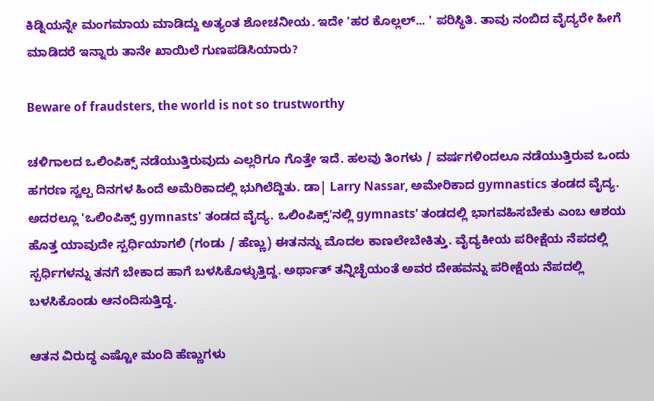ಕಿಡ್ನಿಯನ್ನೇ ಮಂಗಮಾಯ ಮಾಡಿದ್ದು ಅತ್ಯಂತ ಶೋಚನೀಯ. ಇದೇ 'ಹರ ಕೊಲ್ಲಲ್... ' ಪರಿಸ್ಥಿತಿ. ತಾವು ನಂಬಿದ ವೈದ್ಯರೇ ಹೀಗೆ ಮಾಡಿದರೆ ಇನ್ನಾರು ತಾನೇ ಖಾಯಿಲೆ ಗುಣಪಡಿಸಿಯಾರು?

Beware of fraudsters, the world is not so trustworthy

ಚಳಿಗಾಲದ ಒಲಿಂಪಿಕ್ಸ್ ನಡೆಯುತ್ತಿರುವುದು ಎಲ್ಲರಿಗೂ ಗೊತ್ತೇ ಇದೆ. ಹಲವು ತಿಂಗಳು / ವರ್ಷಗಳಿಂದಲೂ ನಡೆಯುತ್ತಿರುವ ಒಂದು ಹಗರಣ ಸ್ವಲ್ಪ ದಿನಗಳ ಹಿಂದೆ ಅಮೆರಿಕಾದಲ್ಲಿ ಭುಗಿಲೆದ್ದಿತು. ಡಾ| Larry Nassar, ಅಮೇರಿಕಾದ gymnastics ತಂಡದ ವೈದ್ಯ. ಅದರಲ್ಲೂ 'ಒಲಿಂಪಿಕ್ಸ್ gymnasts' ತಂಡದ ವೈದ್ಯ. ಒಲಿಂಪಿಕ್ಸ್'ನಲ್ಲಿ gymnasts' ತಂಡದಲ್ಲಿ ಭಾಗವಹಿಸಬೇಕು ಎಂಬ ಆಶಯ ಹೊತ್ತ ಯಾವುದೇ ಸ್ಪರ್ಧಿಯಾಗಲಿ (ಗಂಡು / ಹೆಣ್ಣು) ಈತನನ್ನು ಮೊದಲ ಕಾಣಲೇಬೇಕಿತ್ತು. ವೈದ್ಯಕೀಯ ಪರೀಕ್ಷೆಯ ನೆಪದಲ್ಲಿ ಸ್ಪರ್ಧಿಗಳನ್ನು ತನಗೆ ಬೇಕಾದ ಹಾಗೆ ಬಳಸಿಕೊಳ್ಳುತ್ತಿದ್ದ. ಅರ್ಥಾತ್ ತನ್ನಿಚ್ಛೆಯಂತೆ ಅವರ ದೇಹವನ್ನು ಪರೀಕ್ಷೆಯ ನೆಪದಲ್ಲಿ ಬಳಸಿಕೊಂಡು ಆನಂದಿಸುತ್ತಿದ್ದ.

ಆತನ ವಿರುದ್ಧ ಎಷ್ಟೋ ಮಂದಿ ಹೆಣ್ಣುಗಳು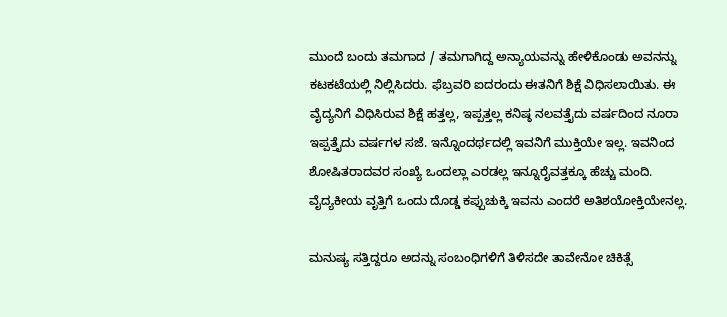ಮುಂದೆ ಬಂದು ತಮಗಾದ / ತಮಗಾಗಿದ್ದ ಅನ್ಯಾಯವನ್ನು ಹೇಳಿಕೊಂಡು ಅವನನ್ನು ಕಟಕಟೆಯಲ್ಲಿ ನಿಲ್ಲಿಸಿದರು. ಫೆಬ್ರವರಿ ಐದರಂದು ಈತನಿಗೆ ಶಿಕ್ಷೆ ವಿಧಿಸಲಾಯಿತು. ಈ ವೈದ್ಯನಿಗೆ ವಿಧಿಸಿರುವ ಶಿಕ್ಷೆ ಹತ್ತಲ್ಲ, ಇಪ್ಪತ್ತಲ್ಲ ಕನಿಷ್ಠ ನಲವತ್ತೈದು ವರ್ಷದಿಂದ ನೂರಾ ಇಪ್ಪತ್ತೈದು ವರ್ಷಗಳ ಸಜೆ. ಇನ್ನೊಂದರ್ಥದಲ್ಲಿ ಇವನಿಗೆ ಮುಕ್ತಿಯೇ ಇಲ್ಲ. ಇವನಿಂದ ಶೋಷಿತರಾದವರ ಸಂಖ್ಯೆ ಒಂದಲ್ಲಾ ಎರಡಲ್ಲ ಇನ್ನೂರೈವತ್ತಕ್ಕೂ ಹೆಚ್ಚು ಮಂದಿ. ವೈದ್ಯಕೀಯ ವೃತ್ತಿಗೆ ಒಂದು ದೊಡ್ಡ ಕಪ್ಪುಚುಕ್ಕಿ ಇವನು ಎಂದರೆ ಅತಿಶಯೋಕ್ತಿಯೇನಲ್ಲ.

ಮನುಷ್ಯ ಸತ್ತಿದ್ದರೂ ಅದನ್ನು ಸಂಬಂಧಿಗಳಿಗೆ ತಿಳಿಸದೇ ತಾವೇನೋ ಚಿಕಿತ್ಸೆ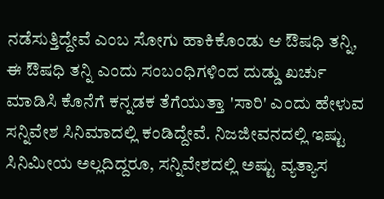ನಡೆಸುತ್ತಿದ್ದೇವೆ ಎಂಬ ಸೋಗು ಹಾಕಿಕೊಂಡು ಆ ಔಷಧಿ ತನ್ನಿ, ಈ ಔಷಧಿ ತನ್ನಿ ಎಂದು ಸಂಬಂಧಿಗಳಿಂದ ದುಡ್ಡು ಖರ್ಚು ಮಾಡಿಸಿ ಕೊನೆಗೆ ಕನ್ನಡಕ ತೆಗೆಯುತ್ತಾ 'ಸಾರಿ' ಎಂದು ಹೇಳುವ ಸನ್ನಿವೇಶ ಸಿನಿಮಾದಲ್ಲಿ ಕಂಡಿದ್ದೇವೆ. ನಿಜಜೀವನದಲ್ಲಿ ಇಷ್ಟು ಸಿನಿಮೀಯ ಅಲ್ಲದಿದ್ದರೂ, ಸನ್ನಿವೇಶದಲ್ಲಿ ಅಷ್ಟು ವ್ಯತ್ಯಾಸ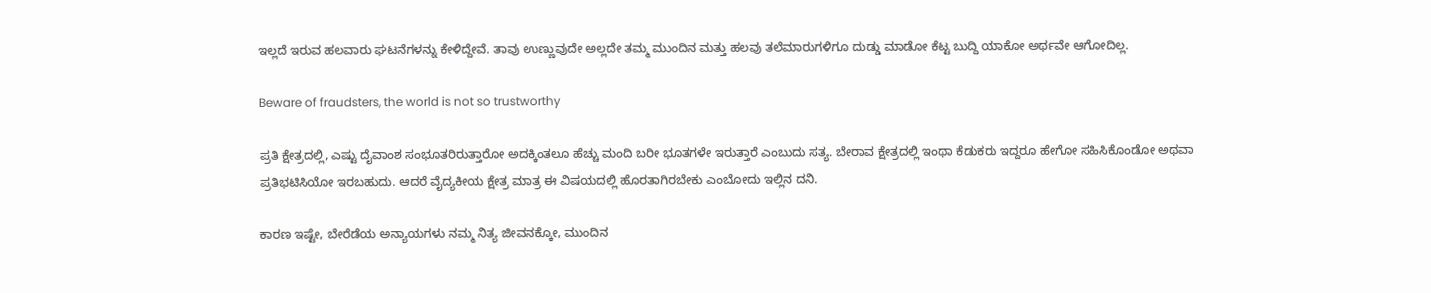ಇಲ್ಲದೆ ಇರುವ ಹಲವಾರು ಘಟನೆಗಳನ್ನು ಕೇಳಿದ್ದೇವೆ. ತಾವು ಉಣ್ಣುವುದೇ ಅಲ್ಲದೇ ತಮ್ಮ ಮುಂದಿನ ಮತ್ತು ಹಲವು ತಲೆಮಾರುಗಳಿಗೂ ದುಡ್ಡು ಮಾಡೋ ಕೆಟ್ಟ ಬುದ್ದಿ ಯಾಕೋ ಅರ್ಥವೇ ಆಗೋದಿಲ್ಲ.

Beware of fraudsters, the world is not so trustworthy

ಪ್ರತಿ ಕ್ಷೇತ್ರದಲ್ಲಿ, ಎಷ್ಟು ದೈವಾಂಶ ಸಂಭೂತರಿರುತ್ತಾರೋ ಅದಕ್ಕಿಂತಲೂ ಹೆಚ್ಚು ಮಂದಿ ಬರೀ ಭೂತಗಳೇ ಇರುತ್ತಾರೆ ಎಂಬುದು ಸತ್ಯ. ಬೇರಾವ ಕ್ಷೇತ್ರದಲ್ಲಿ ಇಂಥಾ ಕೆಡುಕರು ಇದ್ದರೂ ಹೇಗೋ ಸಹಿಸಿಕೊಂಡೋ ಅಥವಾ ಪ್ರತಿಭಟಿಸಿಯೋ ಇರಬಹುದು. ಆದರೆ ವೈದ್ಯಕೀಯ ಕ್ಷೇತ್ರ ಮಾತ್ರ ಈ ವಿಷಯದಲ್ಲಿ ಹೊರತಾಗಿರಬೇಕು ಎಂಬೋದು ಇಲ್ಲಿನ ದನಿ.

ಕಾರಣ ಇಷ್ಟೇ, ಬೇರೆಡೆಯ ಅನ್ಯಾಯಗಳು ನಮ್ಮ ನಿತ್ಯ ಜೀವನಕ್ಕೋ, ಮುಂದಿನ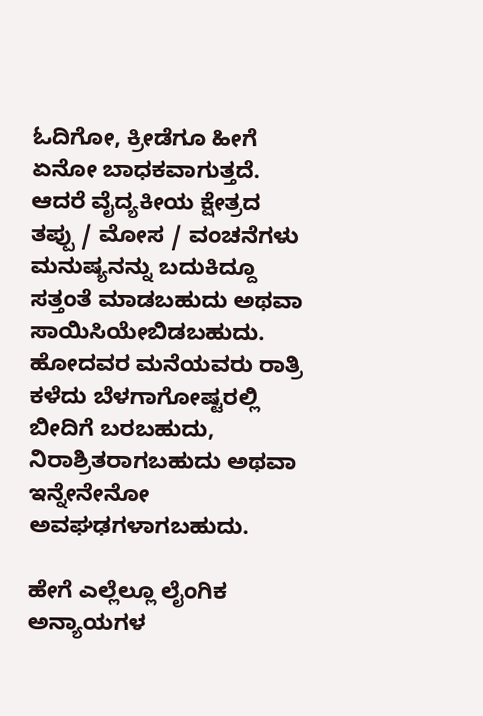ಓದಿಗೋ, ಕ್ರೀಡೆಗೂ ಹೀಗೆ ಏನೋ ಬಾಧಕವಾಗುತ್ತದೆ. ಆದರೆ ವೈದ್ಯಕೀಯ ಕ್ಷೇತ್ರದ ತಪ್ಪು / ಮೋಸ / ವಂಚನೆಗಳು ಮನುಷ್ಯನನ್ನು ಬದುಕಿದ್ದೂ ಸತ್ತಂತೆ ಮಾಡಬಹುದು ಅಥವಾ ಸಾಯಿಸಿಯೇಬಿಡಬಹುದು. ಹೋದವರ ಮನೆಯವರು ರಾತ್ರಿ ಕಳೆದು ಬೆಳಗಾಗೋಷ್ಟರಲ್ಲಿ ಬೀದಿಗೆ ಬರಬಹುದು, ನಿರಾಶ್ರಿತರಾಗಬಹುದು ಅಥವಾ ಇನ್ನೇನೇನೋ ಅವಘಢಗಳಾಗಬಹುದು.

ಹೇಗೆ ಎಲ್ಲೆಲ್ಲೂ ಲೈಂಗಿಕ ಅನ್ಯಾಯಗಳ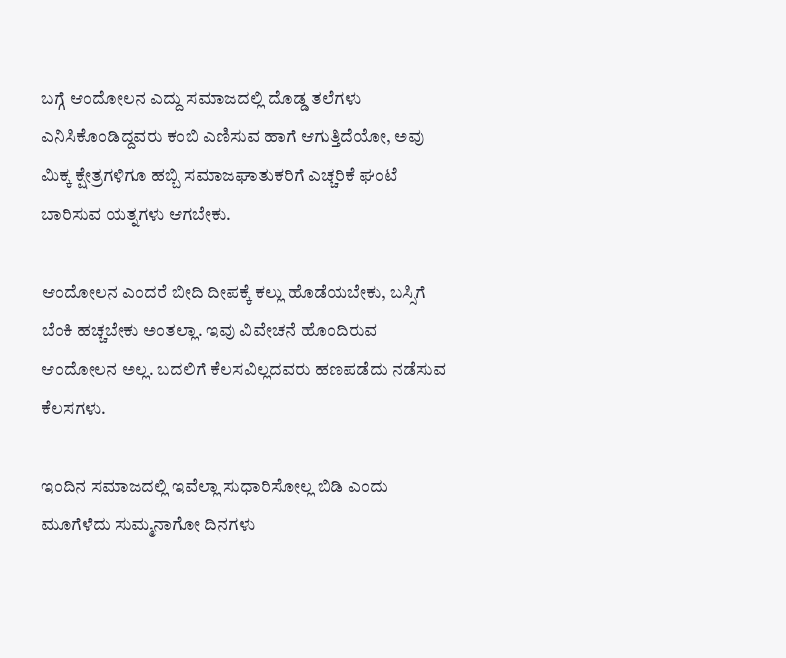ಬಗ್ಗೆ ಆಂದೋಲನ ಎದ್ದು ಸಮಾಜದಲ್ಲಿ ದೊಡ್ಡ ತಲೆಗಳು ಎನಿಸಿಕೊಂಡಿದ್ದವರು ಕಂಬಿ ಎಣಿಸುವ ಹಾಗೆ ಆಗುತ್ತಿದೆಯೋ, ಅವು ಮಿಕ್ಕ ಕ್ಷೇತ್ರಗಳಿಗೂ ಹಬ್ಬಿ ಸಮಾಜಘಾತುಕರಿಗೆ ಎಚ್ಚರಿಕೆ ಘಂಟೆ ಬಾರಿಸುವ ಯತ್ನಗಳು ಆಗಬೇಕು.

ಆಂದೋಲನ ಎಂದರೆ ಬೀದಿ ದೀಪಕ್ಕೆ ಕಲ್ಲು ಹೊಡೆಯಬೇಕು, ಬಸ್ಸಿಗೆ ಬೆಂಕಿ ಹಚ್ಚಬೇಕು ಅಂತಲ್ಲಾ. ಇವು ವಿವೇಚನೆ ಹೊಂದಿರುವ ಆಂದೋಲನ ಅಲ್ಲ. ಬದಲಿಗೆ ಕೆಲಸವಿಲ್ಲದವರು ಹಣಪಡೆದು ನಡೆಸುವ ಕೆಲಸಗಳು.

ಇಂದಿನ ಸಮಾಜದಲ್ಲಿ ಇವೆಲ್ಲಾ ಸುಧಾರಿಸೋಲ್ಲ ಬಿಡಿ ಎಂದು ಮೂಗೆಳೆದು ಸುಮ್ಮನಾಗೋ ದಿನಗಳು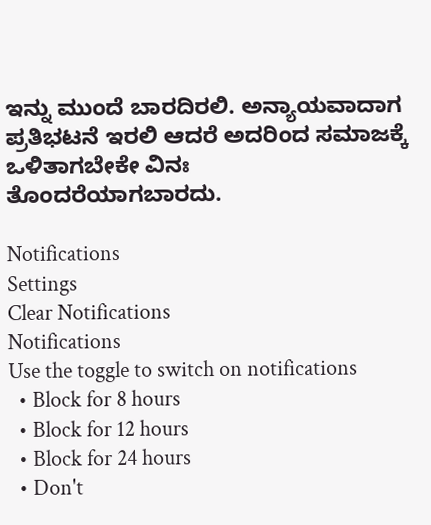ಇನ್ನು ಮುಂದೆ ಬಾರದಿರಲಿ. ಅನ್ಯಾಯವಾದಾಗ ಪ್ರತಿಭಟನೆ ಇರಲಿ ಆದರೆ ಅದರಿಂದ ಸಮಾಜಕ್ಕೆ ಒಳಿತಾಗಬೇಕೇ ವಿನಃ ತೊಂದರೆಯಾಗಬಾರದು.

Notifications
Settings
Clear Notifications
Notifications
Use the toggle to switch on notifications
  • Block for 8 hours
  • Block for 12 hours
  • Block for 24 hours
  • Don't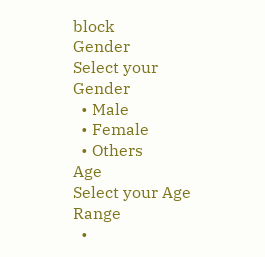block
Gender
Select your Gender
  • Male
  • Female
  • Others
Age
Select your Age Range
  •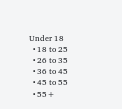Under 18
  • 18 to 25
  • 26 to 35
  • 36 to 45
  • 45 to 55
  • 55+